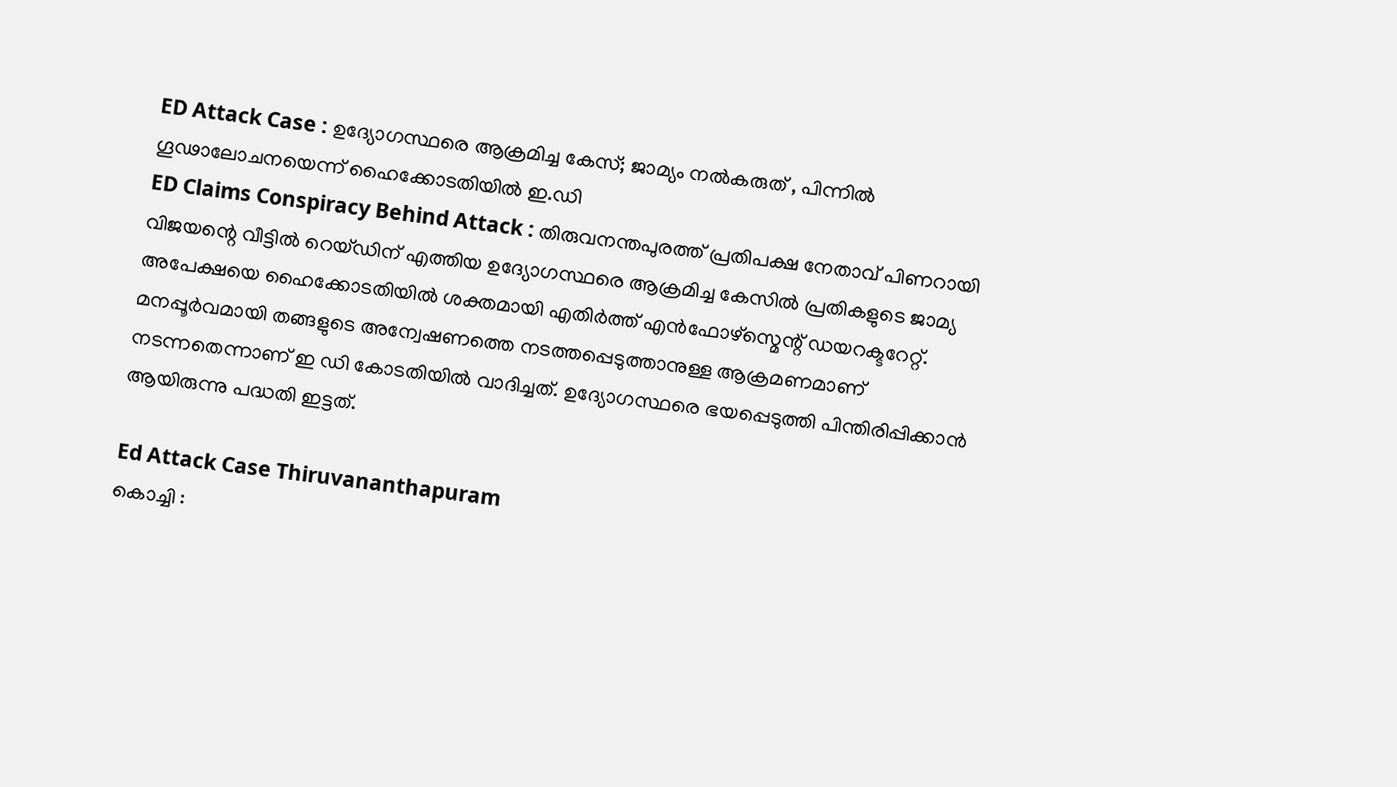ED Attack Case : ഉദ്യോഗസ്ഥരെ ആക്രമിച്ച കേസ്; ജാമ്യം നൽകരുത് , പിന്നിൽ ഗൂഢാലോചനയെന്ന് ഹൈക്കോടതിയിൽ ഇ.ഡി
ED Claims Conspiracy Behind Attack : തിരുവനന്തപുരത്ത് പ്രതിപക്ഷ നേതാവ് പിണറായി വിജയന്റെ വീട്ടിൽ റെയ്ഡിന് എത്തിയ ഉദ്യോഗസ്ഥരെ ആക്രമിച്ച കേസിൽ പ്രതികളുടെ ജാമ്യ അപേക്ഷയെ ഹൈക്കോടതിയിൽ ശക്തമായി എതിർത്ത് എൻഫോഴ്സ്മെന്റ് ഡയറക്ടറേറ്റ്. മനപ്പൂർവമായി തങ്ങളുടെ അന്വേഷണത്തെ നടത്തപ്പെടുത്താനുള്ള ആക്രമണമാണ് നടന്നതെന്നാണ് ഇ ഡി കോടതിയിൽ വാദിച്ചത്. ഉദ്യോഗസ്ഥരെ ഭയപ്പെടുത്തി പിന്തിരിപ്പിക്കാൻ ആയിരുന്നു പദ്ധതി ഇട്ടത്.

Ed Attack Case Thiruvananthapuram
കൊച്ചി :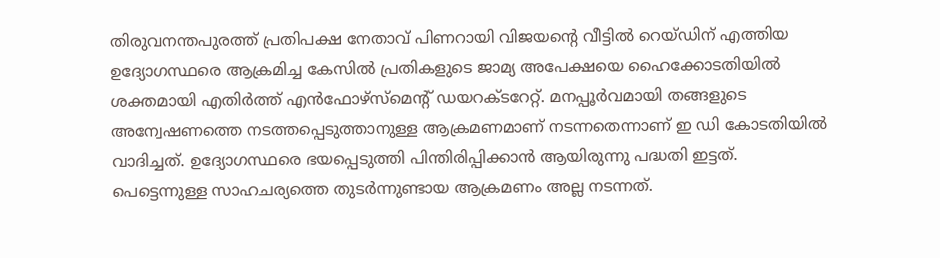തിരുവനന്തപുരത്ത് പ്രതിപക്ഷ നേതാവ് പിണറായി വിജയന്റെ വീട്ടിൽ റെയ്ഡിന് എത്തിയ ഉദ്യോഗസ്ഥരെ ആക്രമിച്ച കേസിൽ പ്രതികളുടെ ജാമ്യ അപേക്ഷയെ ഹൈക്കോടതിയിൽ ശക്തമായി എതിർത്ത് എൻഫോഴ്സ്മെന്റ് ഡയറക്ടറേറ്റ്. മനപ്പൂർവമായി തങ്ങളുടെ അന്വേഷണത്തെ നടത്തപ്പെടുത്താനുള്ള ആക്രമണമാണ് നടന്നതെന്നാണ് ഇ ഡി കോടതിയിൽ വാദിച്ചത്. ഉദ്യോഗസ്ഥരെ ഭയപ്പെടുത്തി പിന്തിരിപ്പിക്കാൻ ആയിരുന്നു പദ്ധതി ഇട്ടത്. പെട്ടെന്നുള്ള സാഹചര്യത്തെ തുടർന്നുണ്ടായ ആക്രമണം അല്ല നടന്നത്.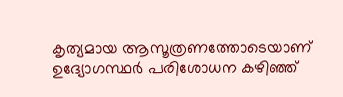കൃത്യമായ ആസൂത്രണത്തോടെയാണ് ഉദ്യോഗസ്ഥർ പരിശോധന കഴിഞ്ഞ്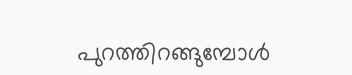പുറത്തിറങ്ങുമ്പോൾ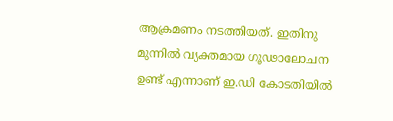ആക്രമണം നടത്തിയത്. ഇതിനു മുന്നിൽ വ്യക്തമായ ഗൂഢാലോചന ഉണ്ട് എന്നാണ് ഇ.ഡി കോടതിയിൽ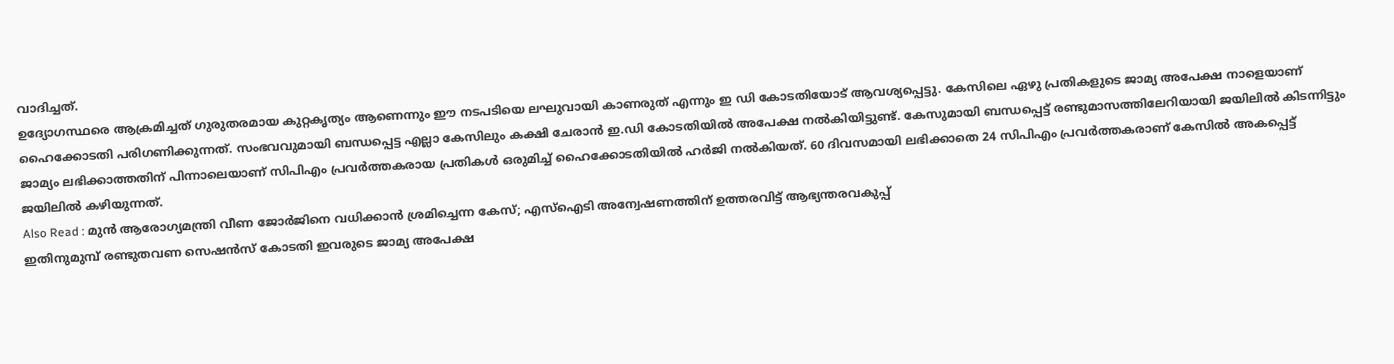വാദിച്ചത്.
ഉദ്യോഗസ്ഥരെ ആക്രമിച്ചത് ഗുരുതരമായ കുറ്റകൃത്യം ആണെന്നും ഈ നടപടിയെ ലഘുവായി കാണരുത് എന്നും ഇ ഡി കോടതിയോട് ആവശ്യപ്പെട്ടു. കേസിലെ ഏഴു പ്രതികളുടെ ജാമ്യ അപേക്ഷ നാളെയാണ് ഹൈക്കോടതി പരിഗണിക്കുന്നത്. സംഭവവുമായി ബന്ധപ്പെട്ട എല്ലാ കേസിലും കക്ഷി ചേരാൻ ഇ.ഡി കോടതിയിൽ അപേക്ഷ നൽകിയിട്ടുണ്ട്. കേസുമായി ബന്ധപ്പെട്ട് രണ്ടുമാസത്തിലേറിയായി ജയിലിൽ കിടന്നിട്ടും ജാമ്യം ലഭിക്കാത്തതിന് പിന്നാലെയാണ് സിപിഎം പ്രവർത്തകരായ പ്രതികൾ ഒരുമിച്ച് ഹൈക്കോടതിയിൽ ഹർജി നൽകിയത്. 60 ദിവസമായി ലഭിക്കാതെ 24 സിപിഎം പ്രവർത്തകരാണ് കേസിൽ അകപ്പെട്ട് ജയിലിൽ കഴിയുന്നത്.
Also Read : മുൻ ആരോഗ്യമന്ത്രി വീണ ജോർജിനെ വധിക്കാൻ ശ്രമിച്ചെന്ന കേസ്; എസ്ഐടി അന്വേഷണത്തിന് ഉത്തരവിട്ട് ആഭ്യന്തരവകുപ്പ്
ഇതിനുമുമ്പ് രണ്ടുതവണ സെഷൻസ് കോടതി ഇവരുടെ ജാമ്യ അപേക്ഷ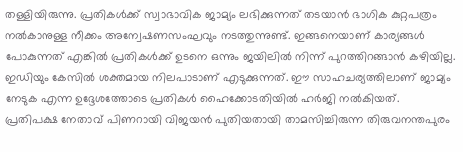തള്ളിയിരുന്നു. പ്രതികൾക്ക് സ്വാഭാവിക ജാമ്യം ലഭിക്കുന്നത് തടയാൻ ഭാഗിക കുറ്റപത്രം നൽകാനുള്ള നീക്കം അന്വേഷണസംഘവും നടത്തുന്നുണ്ട്. ഇങ്ങനെയാണ് കാര്യങ്ങൾ പോകുന്നത് എങ്കിൽ പ്രതികൾക്ക് ഉടനെ ഒന്നും ജയിലിൽ നിന്ന് പുറത്തിറങ്ങാൻ കഴിയില്ല. ഇഡിയും കേസിൽ ശക്തമായ നിലപാടാണ് എടുക്കുന്നത്. ഈ സാഹചര്യത്തിലാണ് ജാമ്യം നേടുക എന്ന ഉദ്ദേശത്തോടെ പ്രതികൾ ഹൈക്കോടതിയിൽ ഹർജി നൽകിയത്.
പ്രതിപക്ഷ നേതാവ് പിണറായി വിജയൻ പുതിയതായി താമസിച്ചിരുന്ന തിരുവനന്തപുരം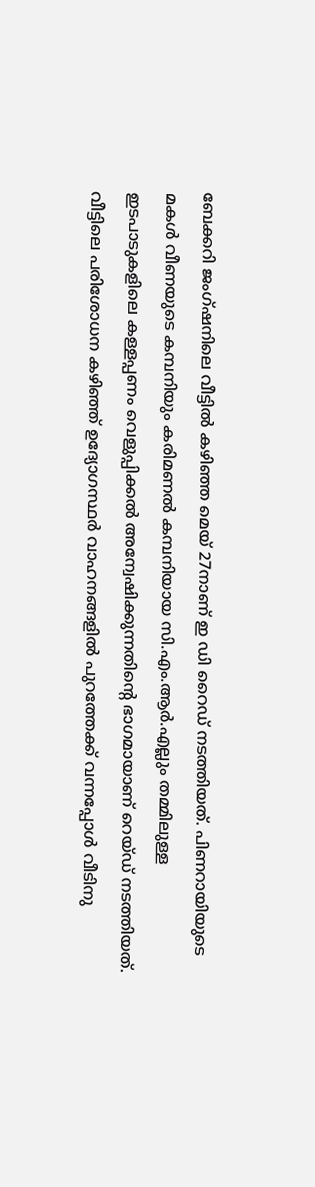ബേക്കറി ജംഗ്ഷനിലെ വീട്ടിൽ കഴിഞ്ഞ മെയ് 27നാണ് ഇ ഡി റൈഡ് നടത്തിയത്. പിണറായിയുടെ മകൾ വീണയുടെ കമ്പനിയും കരിമണൽ കമ്പനിയായ സി.എം.ആർ.എല്ലും തമ്മിലുള്ള ഇടപാടുകളിലെ കള്ളപ്പണം വെളുപ്പിക്കൽ അന്വേഷിക്കുന്നതിന്റെ ഭാഗമായാണ് റെയ്ഡ് നടത്തിയത്. വീട്ടിലെ പരിശോധന കഴിഞ്ഞ് ഉദ്യോഗസ്ഥർ വാഹനങ്ങളിൽ പുറത്തേക്ക് വന്നപ്പോൾ വീടിനു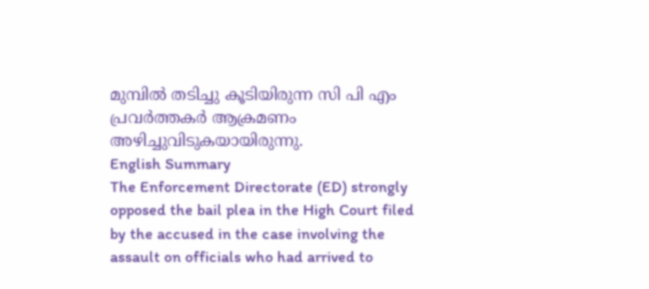മുമ്പിൽ തടിച്ചു കൂടിയിരുന്ന സി പി എം പ്രവർത്തകർ ആക്രമണം അഴിച്ചുവിടുകയായിരുന്നു.
English Summary
The Enforcement Directorate (ED) strongly opposed the bail plea in the High Court filed by the accused in the case involving the assault on officials who had arrived to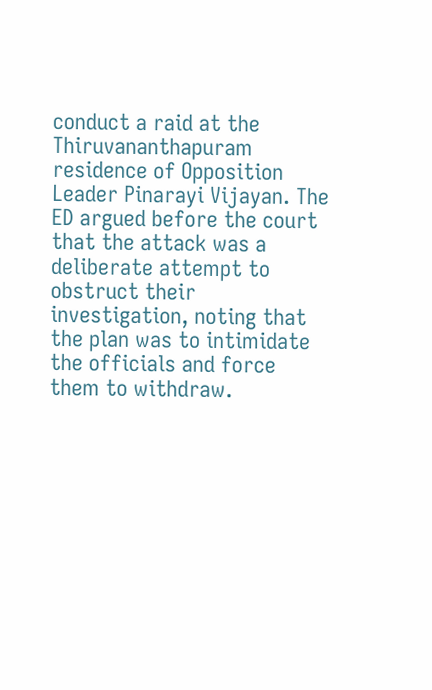conduct a raid at the Thiruvananthapuram residence of Opposition Leader Pinarayi Vijayan. The ED argued before the court that the attack was a deliberate attempt to obstruct their investigation, noting that the plan was to intimidate the officials and force them to withdraw.